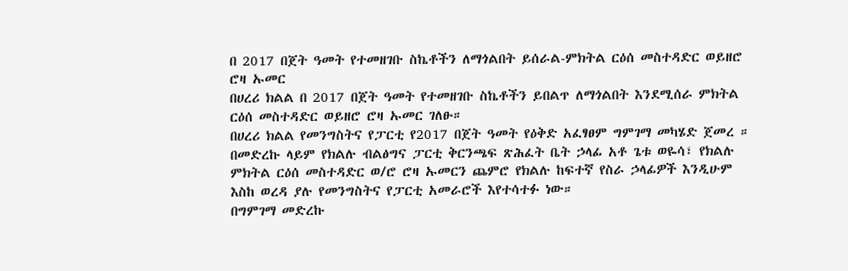በ 2017 በጀት ዓመት የተመዘገቡ ስኬቶችን ለማጎልበት ይሰራል-ምክትል ርዕሰ መስተዳድር ወይዘሮ ሮዛ ኡመር
በሀረሪ ክልል በ 2017 በጀት ዓመት የተመዘገቡ ስኬቶችን ይበልጥ ለማጎልበት እንደሚሰራ ምክትል ርዕሰ መስተዳድር ወይዘሮ ሮዛ ኡመር ገለፁ።
በሀረሪ ክልል የመንግስትና የፓርቲ የ2017 በጀት ዓመት የዕቅድ አፈፃፀም ግምገማ መካሄድ ጀመረ ።
በመድረኩ ላይም የክልሉ ብልፅግና ፓርቲ ቅርንጫፍ ጽሕፈት ቤት ኃላፊ አቶ ጌቱ ወዬሳ፣ የክልሉ ምክትል ርዕሰ መስተዳድር ወ/ሮ ሮዛ ኡመርን ጨምሮ የክልሉ ከፍተኛ የስራ ኃላፊዎች እንዲሁም እስከ ወረዳ ያሉ የመንግስትና የፓርቲ አመራሮች እየተሳተፉ ነው።
በግምገማ መድረኩ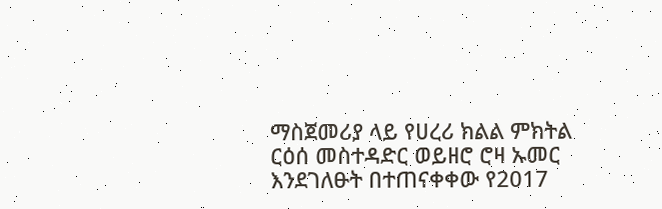ማስጀመሪያ ላይ የሀረሪ ክልል ምክትል ርዕሰ መስተዳድር ወይዘሮ ሮዛ ኡመር እንደገለፁት በተጠናቀቀው የ2017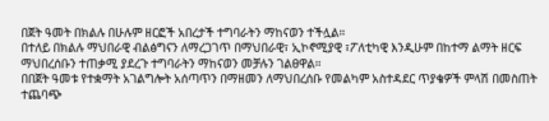በጀት ዓመት በክልሉ በሁሉም ዘርፎች አበረታች ተግባራትን ማከናወን ተችሏል።
በተለይ በክልሉ ማህበራዊ ብልፅግናን ለማረጋገጥ በማህበራዊ፣ ኢኮኖሚያዊ ፣ፖለቲካዊ እንዲሁም በከተማ ልማት ዘርፍ ማህበረሰቡን ተጠቃሚ ያደረጉ ተግባራትን ማከናወን መቻሉን ገልፀዋል።
በበጀት ዓመቱ የተቋማት አገልግሎት አሰጣጥን በማዘመን ለማህበረሰቡ የመልካም አስተዳደር ጥያቄዎች ምላሽ በመስጠት ተጨባጭ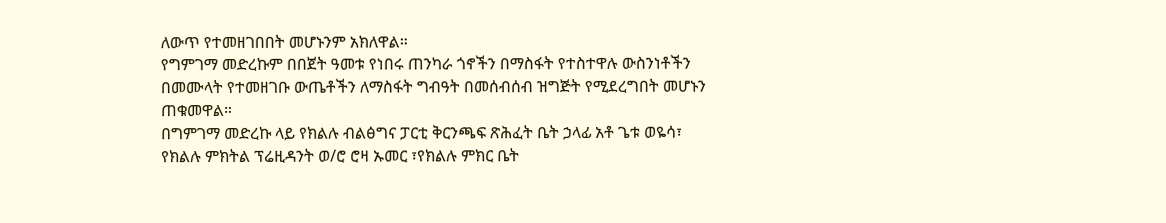ለውጥ የተመዘገበበት መሆኑንም አክለዋል።
የግምገማ መድረኩም በበጀት ዓመቱ የነበሩ ጠንካራ ጎኖችን በማስፋት የተስተዋሉ ውስንነቶችን በመሙላት የተመዘገቡ ውጤቶችን ለማስፋት ግብዓት በመሰብሰብ ዝግጅት የሚደረግበት መሆኑን ጠቁመዋል።
በግምገማ መድረኩ ላይ የክልሉ ብልፅግና ፓርቲ ቅርንጫፍ ጽሕፈት ቤት ኃላፊ አቶ ጌቱ ወዬሳ፣ የክልሉ ምክትል ፕሬዚዳንት ወ/ሮ ሮዛ ኡመር ፣የክልሉ ምክር ቤት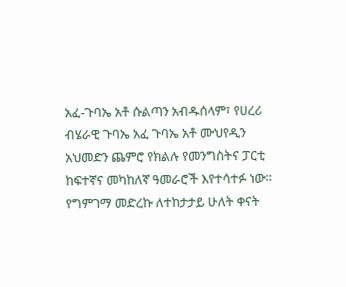አፈ-ጉባኤ አቶ ሱልጣን አብዱሰላም፣ የሀረሪ ብሄራዊ ጉባኤ አፈ ጉባኤ አቶ ሙህየዲን አህመድን ጨምሮ የክልሉ የመንግስትና ፓርቲ ከፍተኛና መካከለኛ ዓመራሮች እየተሳተፉ ነው።
የግምገማ መድረኩ ለተከታታይ ሁለት ቀናት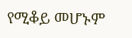የሚቆይ መሆኑም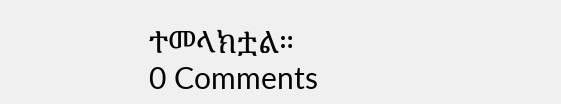ተመላክቷል።
0 Comments